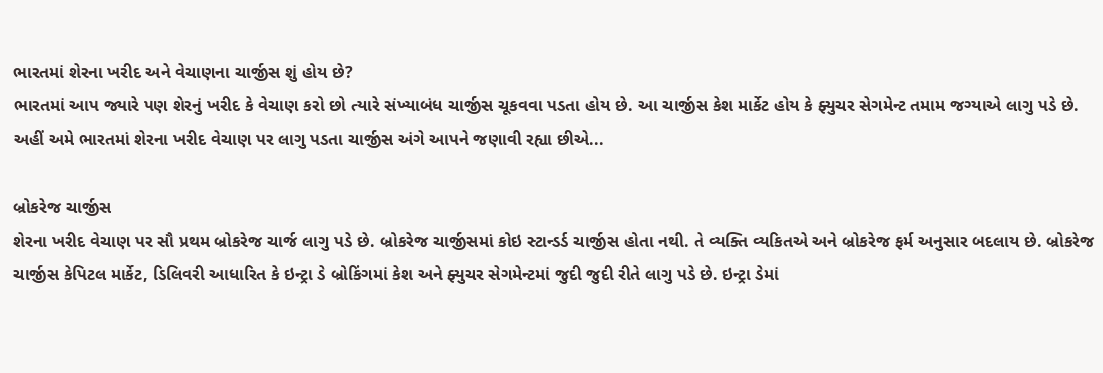ભારતમાં શેરના ખરીદ અને વેચાણના ચાર્જીસ શું હોય છે?
ભારતમાં આપ જ્યારે પણ શેરનું ખરીદ કે વેચાણ કરો છો ત્યારે સંખ્યાબંધ ચાર્જીસ ચૂકવવા પડતા હોય છે. આ ચાર્જીસ કેશ માર્કેટ હોય કે ફ્યુચર સેગમેન્ટ તમામ જગ્યાએ લાગુ પડે છે. અહીં અમે ભારતમાં શેરના ખરીદ વેચાણ પર લાગુ પડતા ચાર્જીસ અંગે આપને જણાવી રહ્યા છીએ...

બ્રોકરેજ ચાર્જીસ
શેરના ખરીદ વેચાણ પર સૌ પ્રથમ બ્રોકરેજ ચાર્જ લાગુ પડે છે. બ્રોકરેજ ચાર્જીસમાં કોઇ સ્ટાન્ડર્ડ ચાર્જીસ હોતા નથી. તે વ્યક્તિ વ્યકિતએ અને બ્રોકરેજ ફર્મ અનુસાર બદલાય છે. બ્રોકરેજ ચાર્જીસ કેપિટલ માર્કેટ, ડિલિવરી આધારિત કે ઇન્ટ્રા ડે બ્રોકિંગમાં કેશ અને ફ્યુચર સેગમેન્ટમાં જુદી જુદી રીતે લાગુ પડે છે. ઇન્ટ્રા ડેમાં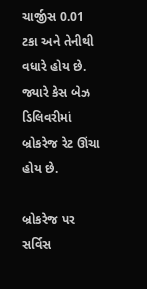ચાર્જીસ 0.01 ટકા અને તેનીથી વધારે હોય છે. જ્યારે કેસ બેઝ ડિલિવરીમાં બ્રોકરેજ રેટ ઊંચા હોય છે.

બ્રોકરેજ પર સર્વિસ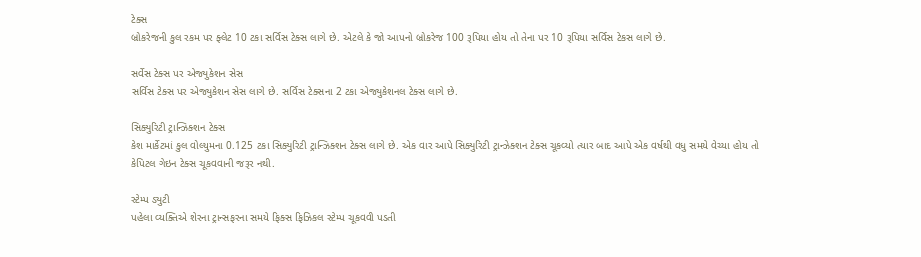ટેક્સ
બ્રોકરેજની કુલ રકમ પર ફ્લેટ 10 ટકા સર્વિસ ટેક્સ લાગે છે. એટલે કે જો આપનો બ્રોકરેજ 100 રૂપિયા હોય તો તેના પર 10 રૂપિયા સર્વિસ ટેકસ લાગે છે.

સર્વેસ ટેક્સ પર એજ્યુકેશન સેસ
સર્વિસ ટેક્સ પર એજ્યુકેશન સેસ લાગે છે. સર્વિસ ટેક્સના 2 ટકા એજ્યુકેશનલ ટેક્સ લાગે છે.

સિક્યુરિટી ટ્રાન્ઝિક્શન ટેક્સ
કેશ માર્કેટમાં કુલ વોલ્યુમના 0.125 ટકા સિક્યુરિટી ટ્રાન્ઝિક્શન ટેક્સ લાગે છે. એક વાર આપે સિક્યુરિટી ટ્રાન્ઝેક્શન ટેક્સ ચૂકવ્યો ત્યાર બાદ આપે એક વર્ષથી વધુ સમયે વેચ્યા હોય તો કેપિટલ ગેઇન ટેક્સ ચૂકવવાની જરૂર નથી.

સ્ટેમ્પ ડ્યુટી
પહેલા વ્યક્તિએ શેરના ટ્રાન્સફરના સમયે ફિક્સ ફિઝિકલ સ્ટેમ્પ ચૂકવવી પડતી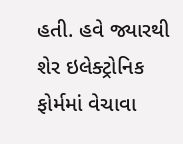હતી. હવે જ્યારથી શેર ઇલેક્ટ્રોનિક ફોર્મમાં વેચાવા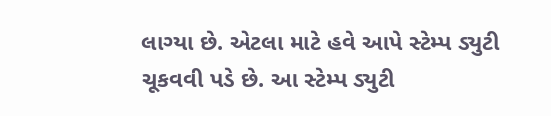લાગ્યા છે. એટલા માટે હવે આપે સ્ટેમ્પ ડ્યુટી ચૂકવવી પડે છે. આ સ્ટેમ્પ ડ્યુટી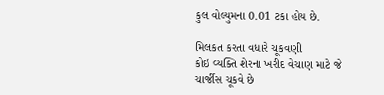કુલ વોલ્યુમના 0.01 ટકા હોય છે.

મિલકત કરતા વધારે ચૂકવણી
કોઇ વ્યક્તિ શેરના ખરીદ વેચાણ માટે જે ચાર્જીસ ચૂકવે છે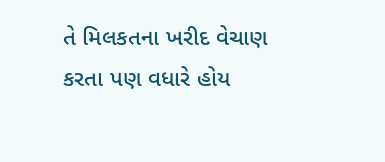તે મિલકતના ખરીદ વેચાણ કરતા પણ વધારે હોય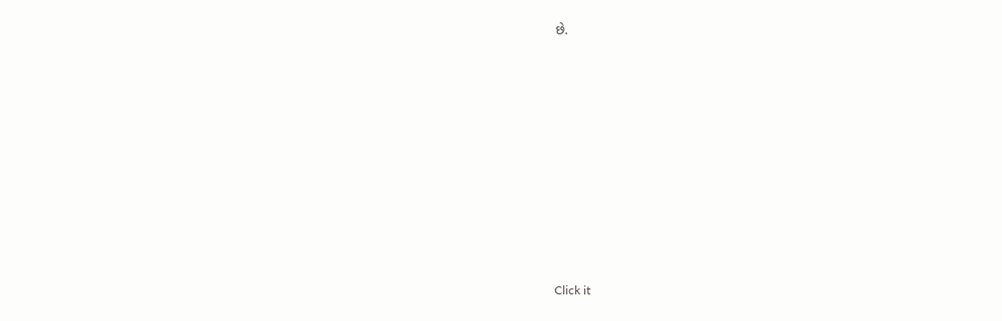છે.












Click it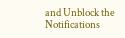and Unblock the Notifications